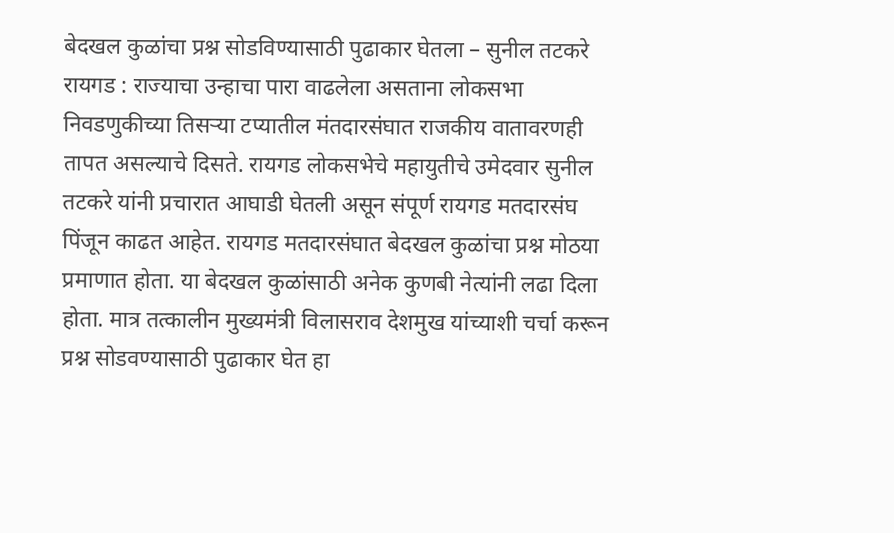बेदखल कुळांचा प्रश्न सोडविण्यासाठी पुढाकार घेतला – सुनील तटकरे
रायगड : राज्याचा उन्हाचा पारा वाढलेला असताना लोकसभा निवडणुकीच्या तिसऱ्या टप्यातील मंतदारसंघात राजकीय वातावरणही तापत असल्याचे दिसते. रायगड लोकसभेचे महायुतीचे उमेदवार सुनील तटकरे यांनी प्रचारात आघाडी घेतली असून संपूर्ण रायगड मतदारसंघ पिंजून काढत आहेत. रायगड मतदारसंघात बेदखल कुळांचा प्रश्न मोठया प्रमाणात होता. या बेदखल कुळांसाठी अनेक कुणबी नेत्यांनी लढा दिला होता. मात्र तत्कालीन मुख्यमंत्री विलासराव देशमुख यांच्याशी चर्चा करून प्रश्न सोडवण्यासाठी पुढाकार घेत हा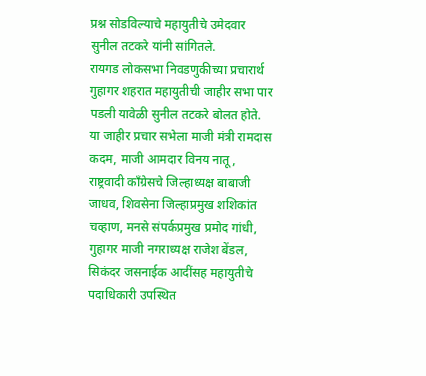प्रश्न सोडविल्याचे महायुतीचे उमेदवार सुनील तटकरे यांनी सांगितले.
रायगड लोकसभा निवडणुकीच्या प्रचारार्थ गुहागर शहरात महायुतीची जाहीर सभा पार पडली यावेळी सुनील तटकरे बोलत होते. या जाहीर प्रचार सभेला माजी मंत्री रामदास कदम, माजी आमदार विनय नातू, राष्ट्रवादी काँग्रेसचे जिल्हाध्यक्ष बाबाजी जाधव, शिवसेना जिल्हाप्रमुख शशिकांत चव्हाण, मनसे संपर्कप्रमुख प्रमोद गांधी, गुहागर माजी नगराध्यक्ष राजेश बेंडल, सिकंदर जसनाईक आदींसह महायुतीचे पदाधिकारी उपस्थित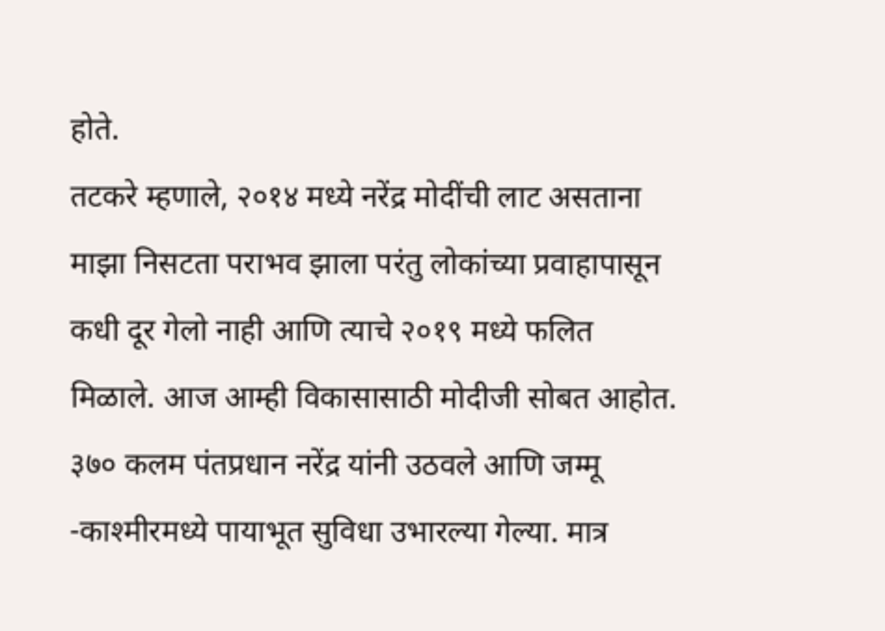होते.
तटकरे म्हणाले, २०१४ मध्ये नरेंद्र मोदींची लाट असताना माझा निसटता पराभव झाला परंतु लोकांच्या प्रवाहापासून कधी दूर गेलो नाही आणि त्याचे २०१९ मध्ये फलित मिळाले. आज आम्ही विकासासाठी मोदीजी सोबत आहोत. ३७० कलम पंतप्रधान नरेंद्र यांनी उठवले आणि जम्मू -काश्मीरमध्ये पायाभूत सुविधा उभारल्या गेल्या. मात्र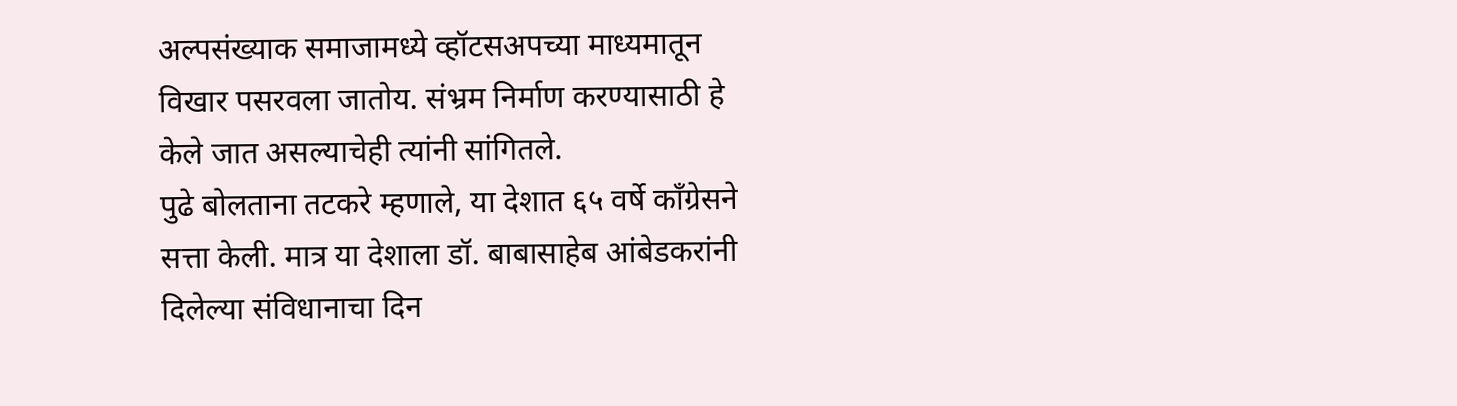अल्पसंख्याक समाजामध्ये व्हॉटसअपच्या माध्यमातून विखार पसरवला जातोय. संभ्रम निर्माण करण्यासाठी हे केले जात असल्याचेही त्यांनी सांगितले.
पुढे बोलताना तटकरे म्हणाले, या देशात ६५ वर्षे कॉंग्रेसने सत्ता केली. मात्र या देशाला डॉ. बाबासाहेब आंबेडकरांनी दिलेल्या संविधानाचा दिन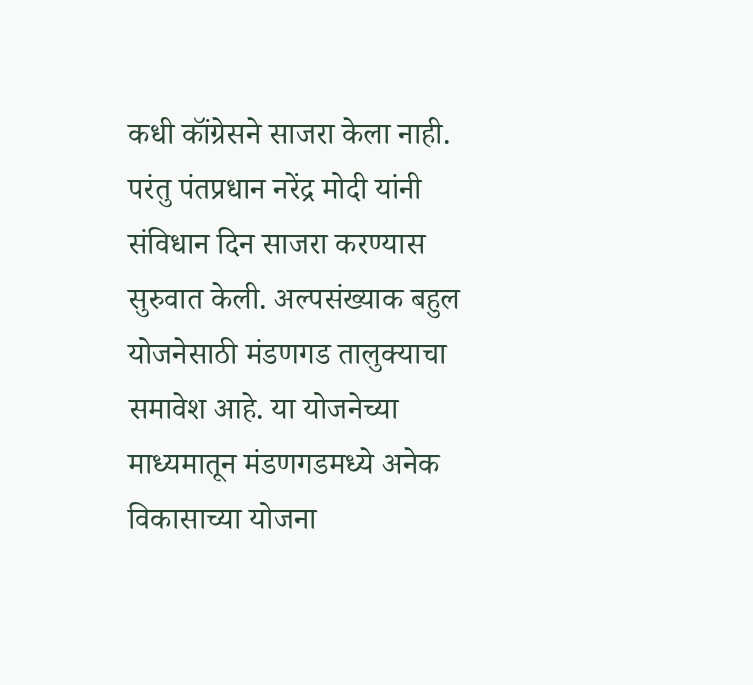कधी कॉंग्रेसने साजरा केला नाही. परंतु पंतप्रधान नरेंद्र मोदी यांनी संविधान दिन साजरा करण्यास सुरुवात केली. अल्पसंख्याक बहुल योजनेसाठी मंडणगड तालुक्याचा समावेश आहे. या योजनेच्या माध्यमातून मंडणगडमध्ये अनेक विकासाच्या योजना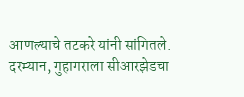आणल्याचे तटकरे यांनी सांगितले.
दरम्यान, गुहागराला सीआरझेडचा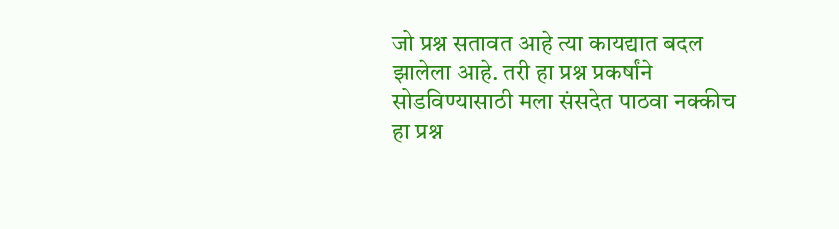जो प्रश्न सतावत आहे त्या कायद्यात बदल झालेला आहे. तरी हा प्रश्न प्रकर्षांने सोडविण्यासाठी मला संसदेत पाठवा नक्कीच हा प्रश्न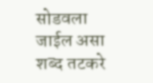सोडवला जाईल असा शब्द तटकरे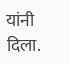यांनी दिला.